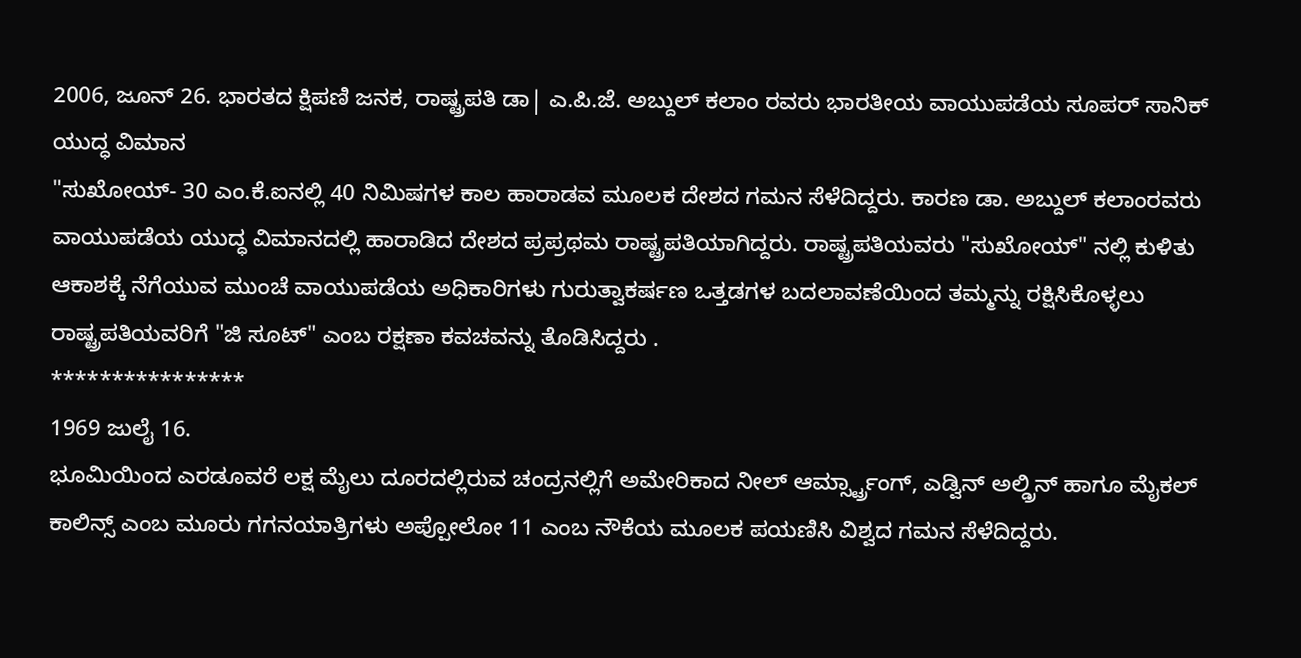2006, ಜೂನ್ 26. ಭಾರತದ ಕ್ಷಿಪಣಿ ಜನಕ, ರಾಷ್ಟ್ರಪತಿ ಡಾ| ಎ.ಪಿ.ಜೆ. ಅಬ್ದುಲ್ ಕಲಾಂ ರವರು ಭಾರತೀಯ ವಾಯುಪಡೆಯ ಸೂಪರ್ ಸಾನಿಕ್ ಯುದ್ಧ ವಿಮಾನ
"ಸುಖೋಯ್- 30 ಎಂ.ಕೆ.ಐನಲ್ಲಿ 40 ನಿಮಿಷಗಳ ಕಾಲ ಹಾರಾಡವ ಮೂಲಕ ದೇಶದ ಗಮನ ಸೆಳೆದಿದ್ದರು. ಕಾರಣ ಡಾ. ಅಬ್ದುಲ್ ಕಲಾಂರವರು ವಾಯುಪಡೆಯ ಯುದ್ಧ ವಿಮಾನದಲ್ಲಿ ಹಾರಾಡಿದ ದೇಶದ ಪ್ರಪ್ರಥಮ ರಾಷ್ಟ್ರಪತಿಯಾಗಿದ್ದರು. ರಾಷ್ಟ್ರಪತಿಯವರು "ಸುಖೋಯ್" ನಲ್ಲಿ ಕುಳಿತು ಆಕಾಶಕ್ಕೆ ನೆಗೆಯುವ ಮುಂಚೆ ವಾಯುಪಡೆಯ ಅಧಿಕಾರಿಗಳು ಗುರುತ್ವಾಕರ್ಷಣ ಒತ್ತಡಗಳ ಬದಲಾವಣೆಯಿಂದ ತಮ್ಮನ್ನು ರಕ್ಷಿಸಿಕೊಳ್ಳಲು ರಾಷ್ಟ್ರಪತಿಯವರಿಗೆ "ಜಿ ಸೂಟ್" ಎಂಬ ರಕ್ಷಣಾ ಕವಚವನ್ನು ತೊಡಿಸಿದ್ದರು .
****************
1969 ಜುಲೈ 16.
ಭೂಮಿಯಿಂದ ಎರಡೂವರೆ ಲಕ್ಷ ಮೈಲು ದೂರದಲ್ಲಿರುವ ಚಂದ್ರನಲ್ಲಿಗೆ ಅಮೇರಿಕಾದ ನೀಲ್ ಆರ್ಮ್ಸ್ಟ್ರಾಂಗ್, ಎಡ್ವಿನ್ ಅಲ್ಡ್ರಿನ್ ಹಾಗೂ ಮೈಕಲ್ ಕಾಲಿನ್ಸ್ ಎಂಬ ಮೂರು ಗಗನಯಾತ್ರಿಗಳು ಅಪ್ಪೋಲೋ 11 ಎಂಬ ನೌಕೆಯ ಮೂಲಕ ಪಯಣಿಸಿ ವಿಶ್ವದ ಗಮನ ಸೆಳೆದಿದ್ದರು.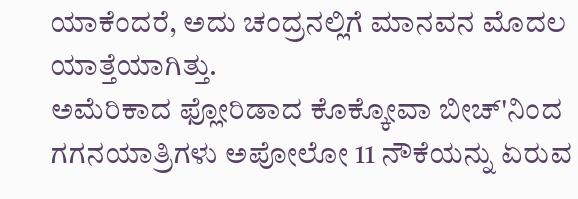ಯಾಕೆಂದರೆ, ಅದು ಚಂದ್ರನಲ್ಲಿಗೆ ಮಾನವನ ಮೊದಲ ಯಾತ್ತೆಯಾಗಿತ್ತು.
ಅಮೆರಿಕಾದ ಫ್ಲೋರಿಡಾದ ಕೊಕ್ಕೋವಾ ಬೀಚ್'ನಿಂದ ಗಗನಯಾತ್ರಿಗಳು ಅಪೋಲೋ 11 ನೌಕೆಯನ್ನು ಏರುವ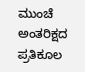ಮುಂಚೆ ಅಂತರಿಕ್ಷದ ಪ್ರತಿಕೂಲ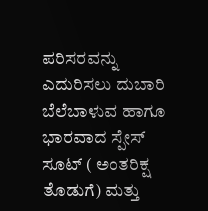ಪರಿಸರವನ್ನು ಎದುರಿಸಲು ದುಬಾರಿ ಬೆಲೆಬಾಳುವ ಹಾಗೂ ಭಾರವಾದ ಸ್ಪೇಸ್ ಸೂಟ್ ( ಅಂತರಿಕ್ಷ ತೊಡುಗೆ) ಮತ್ತು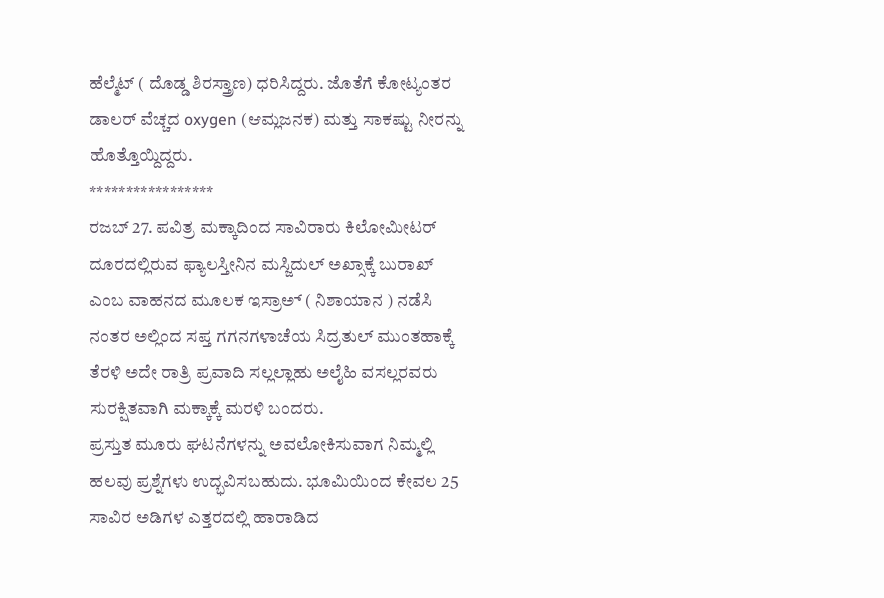ಹೆಲ್ಮೆಟ್ ( ದೊಡ್ಡ ಶಿರಸ್ತ್ರಾಣ) ಧರಿಸಿದ್ದರು. ಜೊತೆಗೆ ಕೋಟ್ಯಂತರ ಡಾಲರ್ ವೆಚ್ಚದ oxygen (ಆಮ್ಲಜನಕ) ಮತ್ತು ಸಾಕಷ್ಟು ನೀರನ್ನು ಹೊತ್ತೊಯ್ದಿದ್ದರು.
*****************
ರಜಬ್ 27. ಪವಿತ್ರ ಮಕ್ಕಾದಿಂದ ಸಾವಿರಾರು ಕಿಲೋಮೀಟರ್ ದೂರದಲ್ಲಿರುವ ಫ್ಯಾಲಸ್ತೀನಿನ ಮಸ್ಜಿದುಲ್ ಅಖ್ಸಾಕ್ಕೆ ಬುರಾಖ್ ಎಂಬ ವಾಹನದ ಮೂಲಕ ಇಸ್ರಾಅ್ ( ನಿಶಾಯಾನ ) ನಡೆಸಿ ನಂತರ ಅಲ್ಲಿಂದ ಸಪ್ತ ಗಗನಗಳಾಚೆಯ ಸಿದ್ರತುಲ್ ಮುಂತಹಾಕ್ಕೆ ತೆರಳಿ ಅದೇ ರಾತ್ರಿ ಪ್ರವಾದಿ ಸಲ್ಲಲ್ಲಾಹು ಅಲೈಹಿ ವಸಲ್ಲರವರು ಸುರಕ್ಷಿತವಾಗಿ ಮಕ್ಕಾಕ್ಕೆ ಮರಳಿ ಬಂದರು.
ಪ್ರಸ್ತುತ ಮೂರು ಘಟನೆಗಳನ್ನು ಅವಲೋಕಿಸುವಾಗ ನಿಮ್ಮಲ್ಲಿ ಹಲವು ಪ್ರಶ್ನೆಗಳು ಉದ್ಭವಿಸಬಹುದು. ಭೂಮಿಯಿಂದ ಕೇವಲ 25 ಸಾವಿರ ಅಡಿಗಳ ಎತ್ತರದಲ್ಲಿ ಹಾರಾಡಿದ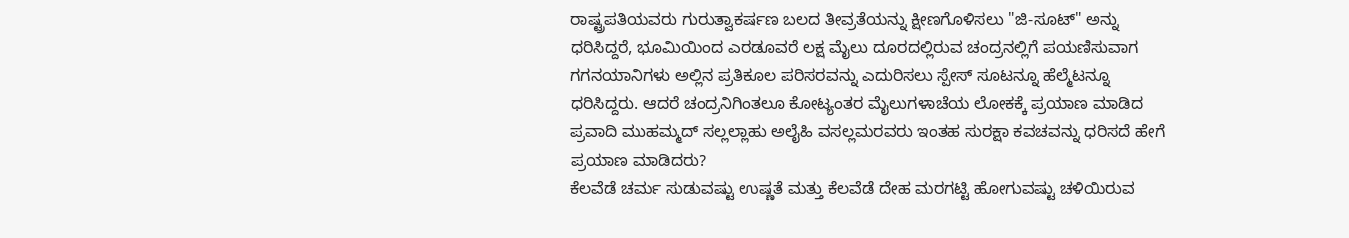ರಾಷ್ಟ್ರಪತಿಯವರು ಗುರುತ್ವಾಕರ್ಷಣ ಬಲದ ತೀವ್ರತೆಯನ್ನು ಕ್ಷೀಣಗೊಳಿಸಲು "ಜಿ-ಸೂಟ್" ಅನ್ನು ಧರಿಸಿದ್ದರೆ, ಭೂಮಿಯಿಂದ ಎರಡೂವರೆ ಲಕ್ಷ ಮೈಲು ದೂರದಲ್ಲಿರುವ ಚಂದ್ರನಲ್ಲಿಗೆ ಪಯಣಿಸುವಾಗ ಗಗನಯಾನಿಗಳು ಅಲ್ಲಿನ ಪ್ರತಿಕೂಲ ಪರಿಸರವನ್ನು ಎದುರಿಸಲು ಸ್ಪೇಸ್ ಸೂಟನ್ನೂ ಹೆಲ್ಮೆಟನ್ನೂ ಧರಿಸಿದ್ದರು. ಆದರೆ ಚಂದ್ರನಿಗಿಂತಲೂ ಕೋಟ್ಯಂತರ ಮೈಲುಗಳಾಚೆಯ ಲೋಕಕ್ಕೆ ಪ್ರಯಾಣ ಮಾಡಿದ ಪ್ರವಾದಿ ಮುಹಮ್ಮದ್ ಸಲ್ಲಲ್ಲಾಹು ಅಲೈಹಿ ವಸಲ್ಲಮರವರು ಇಂತಹ ಸುರಕ್ಷಾ ಕವಚವನ್ನು ಧರಿಸದೆ ಹೇಗೆ ಪ್ರಯಾಣ ಮಾಡಿದರು?
ಕೆಲವೆಡೆ ಚರ್ಮ ಸುಡುವಷ್ಟು ಉಷ್ಣತೆ ಮತ್ತು ಕೆಲವೆಡೆ ದೇಹ ಮರಗಟ್ಟಿ ಹೋಗುವಷ್ಟು ಚಳಿಯಿರುವ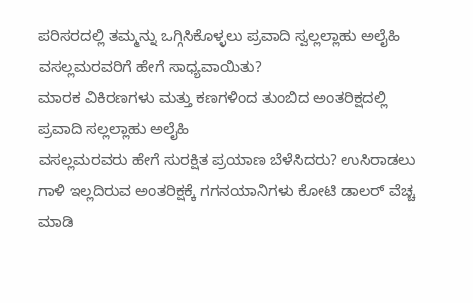ಪರಿಸರದಲ್ಲಿ ತಮ್ಮನ್ನು ಒಗ್ಗಿಸಿಕೊಳ್ಳಲು ಪ್ರವಾದಿ ಸ್ವಲ್ಲಲ್ಲಾಹು ಅಲೈಹಿ ವಸಲ್ಲಮರವರಿಗೆ ಹೇಗೆ ಸಾಧ್ಯವಾಯಿತು?
ಮಾರಕ ವಿಕಿರಣಗಳು ಮತ್ತು ಕಣಗಳಿಂದ ತುಂಬಿದ ಅಂತರಿಕ್ಷದಲ್ಲಿ ಪ್ರವಾದಿ ಸಲ್ಲಲ್ಲಾಹು ಅಲೈಹಿ
ವಸಲ್ಲಮರವರು ಹೇಗೆ ಸುರಕ್ಷಿತ ಪ್ರಯಾಣ ಬೆಳೆಸಿದರು? ಉಸಿರಾಡಲು ಗಾಳಿ ಇಲ್ಲದಿರುವ ಅಂತರಿಕ್ಷಕ್ಕೆ ಗಗನಯಾನಿಗಳು ಕೋಟಿ ಡಾಲರ್ ವೆಚ್ಚ ಮಾಡಿ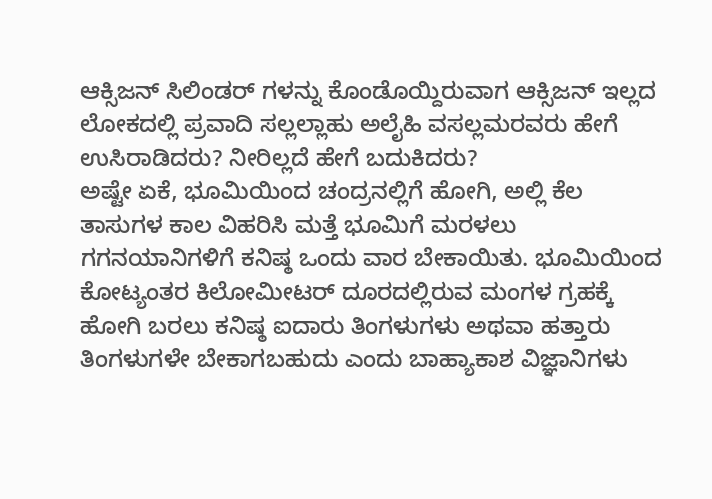ಆಕ್ಸಿಜನ್ ಸಿಲಿಂಡರ್ ಗಳನ್ನು ಕೊಂಡೊಯ್ದಿರುವಾಗ ಆಕ್ಸಿಜನ್ ಇಲ್ಲದ ಲೋಕದಲ್ಲಿ ಪ್ರವಾದಿ ಸಲ್ಲಲ್ಲಾಹು ಅಲೈಹಿ ವಸಲ್ಲಮರವರು ಹೇಗೆ ಉಸಿರಾಡಿದರು? ನೀರಿಲ್ಲದೆ ಹೇಗೆ ಬದುಕಿದರು?
ಅಷ್ಟೇ ಏಕೆ, ಭೂಮಿಯಿಂದ ಚಂದ್ರನಲ್ಲಿಗೆ ಹೋಗಿ, ಅಲ್ಲಿ ಕೆಲ ತಾಸುಗಳ ಕಾಲ ವಿಹರಿಸಿ ಮತ್ತೆ ಭೂಮಿಗೆ ಮರಳಲು ಗಗನಯಾನಿಗಳಿಗೆ ಕನಿಷ್ಠ ಒಂದು ವಾರ ಬೇಕಾಯಿತು. ಭೂಮಿಯಿಂದ ಕೋಟ್ಯಂತರ ಕಿಲೋಮೀಟರ್ ದೂರದಲ್ಲಿರುವ ಮಂಗಳ ಗ್ರಹಕ್ಕೆ ಹೋಗಿ ಬರಲು ಕನಿಷ್ಠ ಐದಾರು ತಿಂಗಳುಗಳು ಅಥವಾ ಹತ್ತಾರು ತಿಂಗಳುಗಳೇ ಬೇಕಾಗಬಹುದು ಎಂದು ಬಾಹ್ಯಾಕಾಶ ವಿಜ್ಞಾನಿಗಳು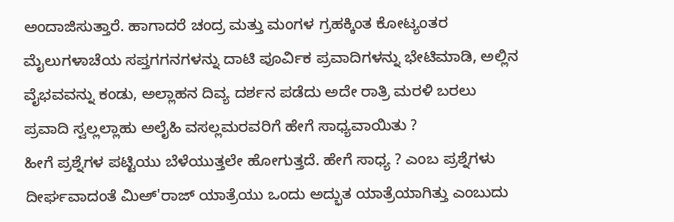ಅಂದಾಜಿಸುತ್ತಾರೆ. ಹಾಗಾದರೆ ಚಂದ್ರ ಮತ್ತು ಮಂಗಳ ಗ್ರಹಕ್ಕಿಂತ ಕೋಟ್ಯಂತರ ಮೈಲುಗಳಾಚೆಯ ಸಪ್ತಗಗನಗಳನ್ನು ದಾಟಿ ಪೂರ್ವಿಕ ಪ್ರವಾದಿಗಳನ್ನು ಭೇಟಿಮಾಡಿ, ಅಲ್ಲಿನ ವೈಭವವನ್ನು ಕಂಡು, ಅಲ್ಲಾಹನ ದಿವ್ಯ ದರ್ಶನ ಪಡೆದು ಅದೇ ರಾತ್ರಿ ಮರಳಿ ಬರಲು ಪ್ರವಾದಿ ಸ್ವಲ್ಲಲ್ಲಾಹು ಅಲೈಹಿ ವಸಲ್ಲಮರವರಿಗೆ ಹೇಗೆ ಸಾಧ್ಯವಾಯಿತು ?
ಹೀಗೆ ಪ್ರಶ್ನೆಗಳ ಪಟ್ಟಿಯು ಬೆಳೆಯುತ್ತಲೇ ಹೋಗುತ್ತದೆ. ಹೇಗೆ ಸಾಧ್ಯ ? ಎಂಬ ಪ್ರಶ್ನೆಗಳು ದೀರ್ಘವಾದಂತೆ ಮಿಅ್'ರಾಜ್ ಯಾತ್ರೆಯು ಒಂದು ಅದ್ಭುತ ಯಾತ್ರೆಯಾಗಿತ್ತು ಎಂಬುದು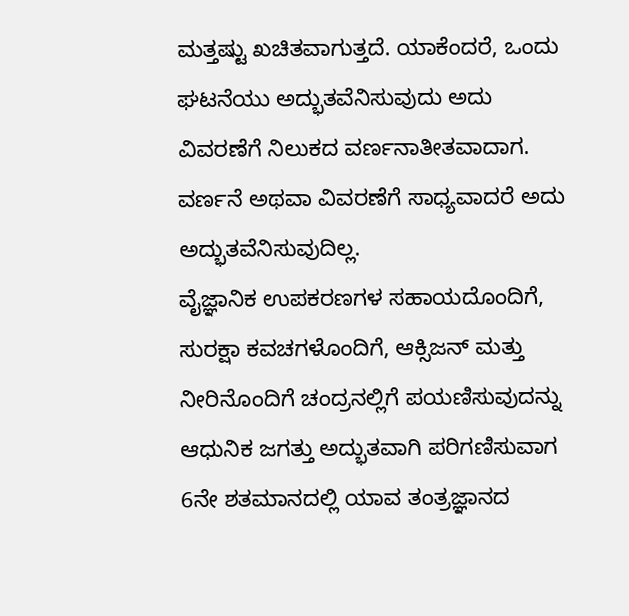ಮತ್ತಷ್ಟು ಖಚಿತವಾಗುತ್ತದೆ. ಯಾಕೆಂದರೆ, ಒಂದು ಘಟನೆಯು ಅದ್ಭುತವೆನಿಸುವುದು ಅದು ವಿವರಣೆಗೆ ನಿಲುಕದ ವರ್ಣನಾತೀತವಾದಾಗ. ವರ್ಣನೆ ಅಥವಾ ವಿವರಣೆಗೆ ಸಾಧ್ಯವಾದರೆ ಅದು ಅದ್ಭುತವೆನಿಸುವುದಿಲ್ಲ.
ವೈಜ್ಞಾನಿಕ ಉಪಕರಣಗಳ ಸಹಾಯದೊಂದಿಗೆ, ಸುರಕ್ಷಾ ಕವಚಗಳೊಂದಿಗೆ, ಆಕ್ಸಿಜನ್ ಮತ್ತು ನೀರಿನೊಂದಿಗೆ ಚಂದ್ರನಲ್ಲಿಗೆ ಪಯಣಿಸುವುದನ್ನು ಆಧುನಿಕ ಜಗತ್ತು ಅದ್ಭುತವಾಗಿ ಪರಿಗಣಿಸುವಾಗ 6ನೇ ಶತಮಾನದಲ್ಲಿ ಯಾವ ತಂತ್ರಜ್ಞಾನದ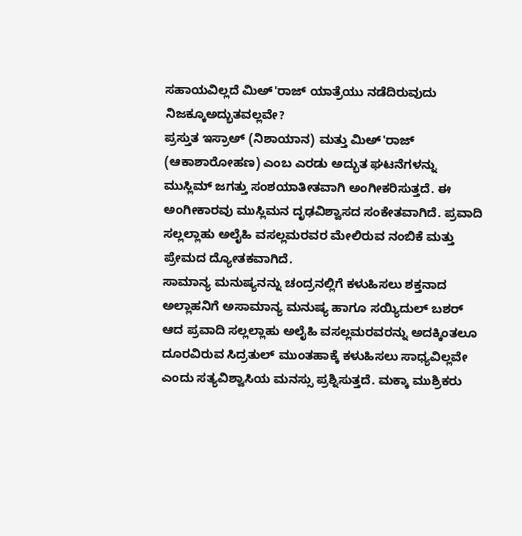ಸಹಾಯವಿಲ್ಲದೆ ಮಿಅ್'ರಾಜ್ ಯಾತ್ರೆಯು ನಡೆದಿರುವುದು ನಿಜಕ್ಕೂಅದ್ಭುತವಲ್ಲವೇ?
ಪ್ರಸ್ತುತ ಇಸ್ರಾಅ್ (ನಿಶಾಯಾನ) ಮತ್ತು ಮಿಅ್'ರಾಜ್ (ಆಕಾಶಾರೋಹಣ) ಎಂಬ ಎರಡು ಅದ್ಭುತ ಘಟನೆಗಳನ್ನು ಮುಸ್ಲಿಮ್ ಜಗತ್ತು ಸಂಶಯಾತೀತವಾಗಿ ಅಂಗೀಕರಿಸುತ್ತದೆ. ಈ ಅಂಗೀಕಾರವು ಮುಸ್ಲಿಮನ ದೃಢವಿಶ್ವಾಸದ ಸಂಕೇತವಾಗಿದೆ. ಪ್ರವಾದಿ ಸಲ್ಲಲ್ಲಾಹು ಅಲೈಹಿ ವಸಲ್ಲಮರವರ ಮೇಲಿರುವ ನಂಬಿಕೆ ಮತ್ತು ಪ್ರೇಮದ ದ್ಯೋತಕವಾಗಿದೆ.
ಸಾಮಾನ್ಯ ಮನುಷ್ಯನನ್ನು ಚಂದ್ರನಲ್ಲಿಗೆ ಕಳುಹಿಸಲು ಶಕ್ತನಾದ ಅಲ್ಲಾಹನಿಗೆ ಅಸಾಮಾನ್ಯ ಮನುಷ್ಯ ಹಾಗೂ ಸಯ್ಯಿದುಲ್ ಬಶರ್ ಆದ ಪ್ರವಾದಿ ಸಲ್ಲಲ್ಲಾಹು ಅಲೈಹಿ ವಸಲ್ಲಮರವರನ್ನು ಅದಕ್ಕಿಂತಲೂ ದೂರವಿರುವ ಸಿದ್ರತುಲ್ ಮುಂತಹಾಕ್ಕೆ ಕಳುಹಿಸಲು ಸಾಧ್ಯವಿಲ್ಲವೇ ಎಂದು ಸತ್ಯವಿಶ್ವಾಸಿಯ ಮನಸ್ಸು ಪ್ರಶ್ನಿಸುತ್ತದೆ. ಮಕ್ಕಾ ಮುಶ್ರಿಕರು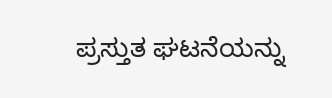ಪ್ರಸ್ತುತ ಘಟನೆಯನ್ನು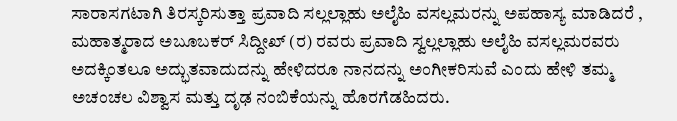ಸಾರಾಸಗಟಾಗಿ ತಿರಸ್ಕರಿಸುತ್ತಾ ಪ್ರವಾದಿ ಸಲ್ಲಲ್ಲಾಹು ಅಲೈಹಿ ವಸಲ್ಲಮರನ್ನು ಅಪಹಾಸ್ಯ ಮಾಡಿದರೆ , ಮಹಾತ್ಮರಾದ ಅಬೂಬಕರ್ ಸಿದ್ದೀಖ್ (ರ) ರವರು ಪ್ರವಾದಿ ಸ್ವಲ್ಲಲ್ಲಾಹು ಅಲೈಹಿ ವಸಲ್ಲಮರವರು ಅದಕ್ಕಿಂತಲೂ ಅದ್ಭುತವಾದುದನ್ನು ಹೇಳಿದರೂ ನಾನದನ್ನು ಅಂಗೀಕರಿಸುವೆ ಎಂದು ಹೇಳಿ ತಮ್ಮ ಅಚಂಚಲ ವಿಶ್ವಾಸ ಮತ್ತು ದೃಢ ನಂಬಿಕೆಯನ್ನು ಹೊರಗೆಡಹಿದರು.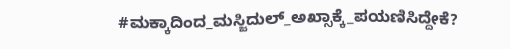#ಮಕ್ಕಾದಿಂದ_ಮಸ್ಜಿದುಲ್_ಅಖ್ಸಾಕ್ಕೆ_ಪಯಣಿಸಿದ್ದೇಕೆ?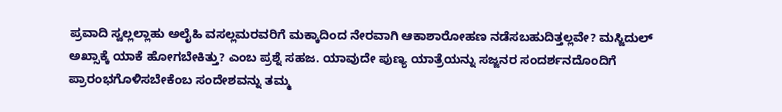ಪ್ರವಾದಿ ಸ್ವಲ್ಲಲ್ಲಾಹು ಅಲೈಹಿ ವಸಲ್ಲಮರವರಿಗೆ ಮಕ್ಕಾದಿಂದ ನೇರವಾಗಿ ಆಕಾಶಾರೋಹಣ ನಡೆಸಬಹುದಿತ್ತಲ್ಲವೇ? ಮಸ್ಜಿದುಲ್ ಅಖ್ಸಾಕ್ಕೆ ಯಾಕೆ ಹೋಗಬೇಕಿತ್ತು? ಎಂಬ ಪ್ರಶ್ನೆ ಸಹಜ. ಯಾವುದೇ ಪುಣ್ಯ ಯಾತ್ರೆಯನ್ನು ಸಜ್ಜನರ ಸಂದರ್ಶನದೊಂದಿಗೆ ಪ್ರಾರಂಭಗೊಳಿಸಬೇಕೆಂಬ ಸಂದೇಶವನ್ನು ತಮ್ಮ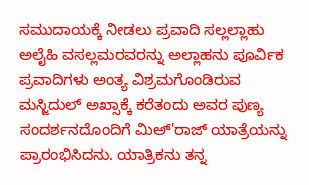ಸಮುದಾಯಕ್ಕೆ ನೀಡಲು ಪ್ರವಾದಿ ಸಲ್ಲಲ್ಲಾಹು ಅಲೈಹಿ ವಸಲ್ಲಮರವರನ್ನು ಅಲ್ಲಾಹನು ಪೂರ್ವಿಕ ಪ್ರವಾದಿಗಳು ಅಂತ್ಯ ವಿಶ್ರಮಗೊಂಡಿರುವ ಮಸ್ಜಿದುಲ್ ಅಖ್ಸಾಕ್ಕೆ ಕರೆತಂದು ಅವರ ಪುಣ್ಯ ಸಂದರ್ಶನದೊಂದಿಗೆ ಮಿಅ್'ರಾಜ್ ಯಾತ್ರೆಯನ್ನು ಪ್ರಾರಂಭಿಸಿದನು. ಯಾತ್ರಿಕನು ತನ್ನ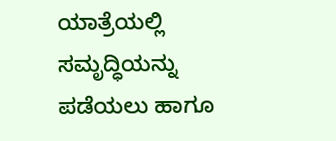ಯಾತ್ರೆಯಲ್ಲಿ ಸಮೃದ್ಧಿಯನ್ನು ಪಡೆಯಲು ಹಾಗೂ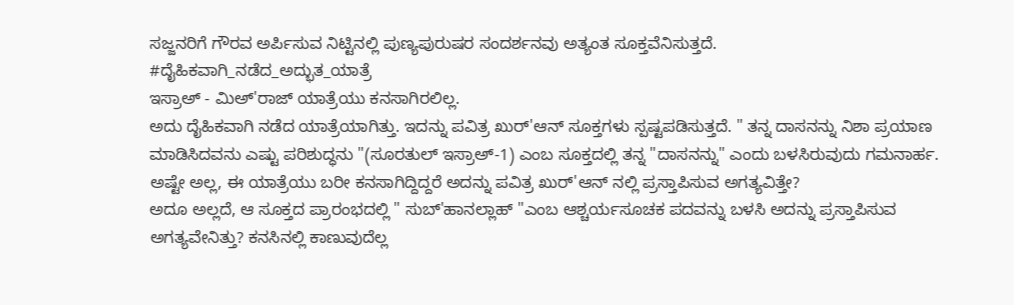ಸಜ್ಜನರಿಗೆ ಗೌರವ ಅರ್ಪಿಸುವ ನಿಟ್ಟಿನಲ್ಲಿ ಪುಣ್ಯಪುರುಷರ ಸಂದರ್ಶನವು ಅತ್ಯಂತ ಸೂಕ್ತವೆನಿಸುತ್ತದೆ.
#ದೈಹಿಕವಾಗಿ_ನಡೆದ_ಅದ್ಭುತ_ಯಾತ್ರೆ
ಇಸ್ರಾಅ್ - ಮಿಅ್'ರಾಜ್ ಯಾತ್ರೆಯು ಕನಸಾಗಿರಲಿಲ್ಲ.
ಅದು ದೈಹಿಕವಾಗಿ ನಡೆದ ಯಾತ್ರೆಯಾಗಿತ್ತು. ಇದನ್ನು ಪವಿತ್ರ ಖುರ್'ಆನ್ ಸೂಕ್ತಗಳು ಸ್ಪಷ್ಟಪಡಿಸುತ್ತದೆ. " ತನ್ನ ದಾಸನನ್ನು ನಿಶಾ ಪ್ರಯಾಣ ಮಾಡಿಸಿದವನು ಎಷ್ಟು ಪರಿಶುದ್ಧನು "(ಸೂರತುಲ್ ಇಸ್ರಾಅ್-1) ಎಂಬ ಸೂಕ್ತದಲ್ಲಿ ತನ್ನ "ದಾಸನನ್ನು" ಎಂದು ಬಳಸಿರುವುದು ಗಮನಾರ್ಹ. ಅಷ್ಟೇ ಅಲ್ಲ, ಈ ಯಾತ್ರೆಯು ಬರೀ ಕನಸಾಗಿದ್ದಿದ್ದರೆ ಅದನ್ನು ಪವಿತ್ರ ಖುರ್'ಆನ್ ನಲ್ಲಿ ಪ್ರಸ್ತಾಪಿಸುವ ಅಗತ್ಯವಿತ್ತೇ?
ಅದೂ ಅಲ್ಲದೆ, ಆ ಸೂಕ್ತದ ಪ್ರಾರಂಭದಲ್ಲಿ " ಸುಬ್'ಹಾನಲ್ಲಾಹ್ "ಎಂಬ ಆಶ್ಚರ್ಯಸೂಚಕ ಪದವನ್ನು ಬಳಸಿ ಅದನ್ನು ಪ್ರಸ್ತಾಪಿಸುವ ಅಗತ್ಯವೇನಿತ್ತು? ಕನಸಿನಲ್ಲಿ ಕಾಣುವುದೆಲ್ಲ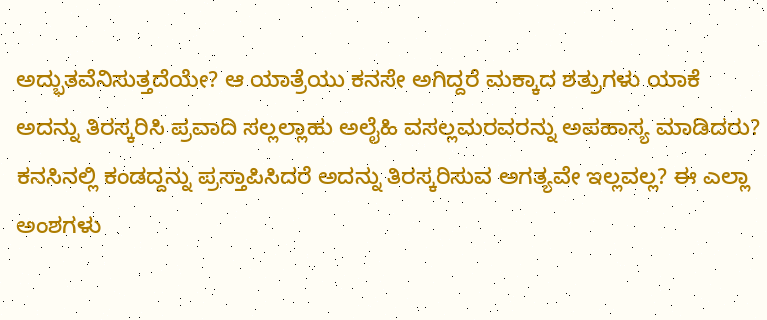ಅದ್ಭುತವೆನಿಸುತ್ತದೆಯೇ? ಆ ಯಾತ್ರೆಯು ಕನಸೇ ಅಗಿದ್ದರೆ ಮಕ್ಕಾದ ಶತ್ರುಗಳು ಯಾಕೆ
ಅದನ್ನು ತಿರಸ್ಕರಿಸಿ ಪ್ರವಾದಿ ಸಲ್ಲಲ್ಲಾಹು ಅಲೈಹಿ ವಸಲ್ಲಮರವರನ್ನು ಅಪಹಾಸ್ಯ ಮಾಡಿದರು? ಕನಸಿನಲ್ಲಿ ಕಂಡದ್ದನ್ನು ಪ್ರಸ್ತಾಪಿಸಿದರೆ ಅದನ್ನು ತಿರಸ್ಕರಿಸುವ ಅಗತ್ಯವೇ ಇಲ್ಲವಲ್ಲ? ಈ ಎಲ್ಲಾ ಅಂಶಗಳು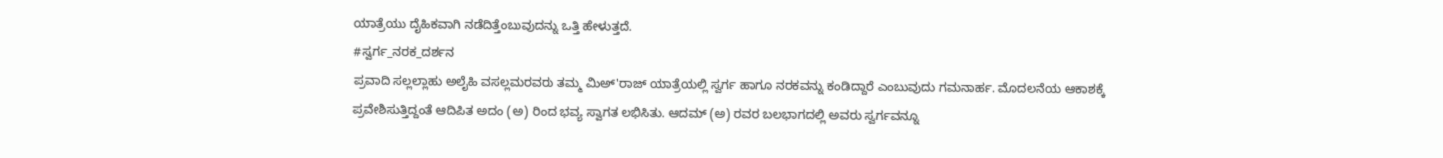ಯಾತ್ರೆಯು ದೈಹಿಕವಾಗಿ ನಡೆದಿತ್ತೆಂಬುವುದನ್ನು ಒತ್ತಿ ಹೇಳುತ್ತದೆ.
#ಸ್ವರ್ಗ_ನರಕ_ದರ್ಶನ
ಪ್ರವಾದಿ ಸಲ್ಲಲ್ಲಾಹು ಅಲೈಹಿ ವಸಲ್ಲಮರವರು ತಮ್ಮ ಮಿಅ್'ರಾಜ್ ಯಾತ್ರೆಯಲ್ಲಿ ಸ್ವರ್ಗ ಹಾಗೂ ನರಕವನ್ನು ಕಂಡಿದ್ದಾರೆ ಎಂಬುವುದು ಗಮನಾರ್ಹ. ಮೊದಲನೆಯ ಆಕಾಶಕ್ಕೆ ಪ್ರವೇಶಿಸುತ್ತಿದ್ದಂತೆ ಆದಿಪಿತ ಅದಂ (ಅ) ರಿಂದ ಭವ್ಯ ಸ್ವಾಗತ ಲಭಿಸಿತು. ಆದಮ್ (ಅ) ರವರ ಬಲಭಾಗದಲ್ಲಿ ಅವರು ಸ್ವರ್ಗವನ್ನೂ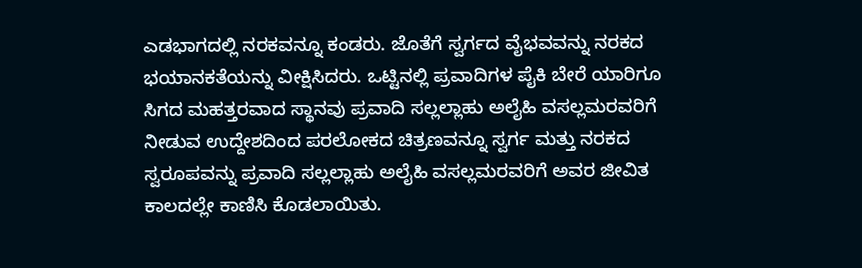ಎಡಭಾಗದಲ್ಲಿ ನರಕವನ್ನೂ ಕಂಡರು. ಜೊತೆಗೆ ಸ್ವರ್ಗದ ವೈಭವವನ್ನು ನರಕದ ಭಯಾನಕತೆಯನ್ನು ವೀಕ್ಷಿಸಿದರು. ಒಟ್ಟಿನಲ್ಲಿ ಪ್ರವಾದಿಗಳ ಪೈಕಿ ಬೇರೆ ಯಾರಿಗೂ ಸಿಗದ ಮಹತ್ತರವಾದ ಸ್ಥಾನವು ಪ್ರವಾದಿ ಸಲ್ಲಲ್ಲಾಹು ಅಲೈಹಿ ವಸಲ್ಲಮರವರಿಗೆ ನೀಡುವ ಉದ್ದೇಶದಿಂದ ಪರಲೋಕದ ಚಿತ್ರಣವನ್ನೂ ಸ್ವರ್ಗ ಮತ್ತು ನರಕದ ಸ್ವರೂಪವನ್ನು ಪ್ರವಾದಿ ಸಲ್ಲಲ್ಲಾಹು ಅಲೈಹಿ ವಸಲ್ಲಮರವರಿಗೆ ಅವರ ಜೀವಿತ ಕಾಲದಲ್ಲೇ ಕಾಣಿಸಿ ಕೊಡಲಾಯಿತು.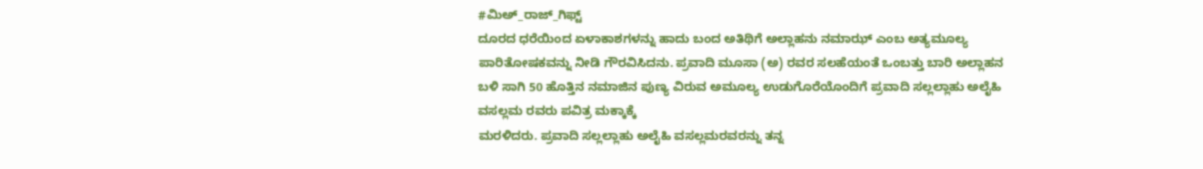#ಮಿಅ್_ರಾಜ್_ಗಿಫ್ಟ್
ದೂರದ ಧರೆಯಿಂದ ಏಳಾಕಾಶಗಳನ್ನು ಹಾದು ಬಂದ ಅತಿಥಿಗೆ ಅಲ್ಲಾಹನು ನಮಾಝ್ ಎಂಬ ಅತ್ಯಮೂಲ್ಯ ಪಾರಿತೋಷಕವನ್ನು ನೀಡಿ ಗೌರವಿಸಿದನು. ಪ್ರವಾದಿ ಮೂಸಾ (ಅ) ರವರ ಸಲಹೆಯಂತೆ ಒಂಬತ್ತು ಬಾರಿ ಅಲ್ಲಾಹನ ಬಳಿ ಸಾಗಿ 50 ಹೊತ್ತಿನ ನಮಾಜಿನ ಪುಣ್ಯ ವಿರುವ ಅಮೂಲ್ಯ ಉಡುಗೊರೆಯೊಂದಿಗೆ ಪ್ರವಾದಿ ಸಲ್ಲಲ್ಲಾಹು ಅಲೈಹಿ ವಸಲ್ಲಮ ರವರು ಪವಿತ್ರ ಮಕ್ಕಾಕ್ಕೆ
ಮರಳಿದರು. ಪ್ರವಾದಿ ಸಲ್ಲಲ್ಲಾಹು ಅಲೈಹಿ ವಸಲ್ಲಮರವರನ್ನು ತನ್ನ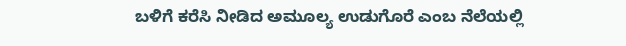ಬಳಿಗೆ ಕರೆಸಿ ನೀಡಿದ ಅಮೂಲ್ಯ ಉಡುಗೊರೆ ಎಂಬ ನೆಲೆಯಲ್ಲಿ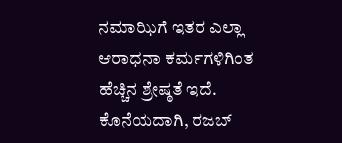ನಮಾಝಿಗೆ ಇತರ ಎಲ್ಲಾ ಆರಾಧನಾ ಕರ್ಮಗಳಿಗಿಂತ ಹೆಚ್ಚಿನ ಶ್ರೇಷ್ಠತೆ ಇದೆ.
ಕೊನೆಯದಾಗಿ, ರಜಬ್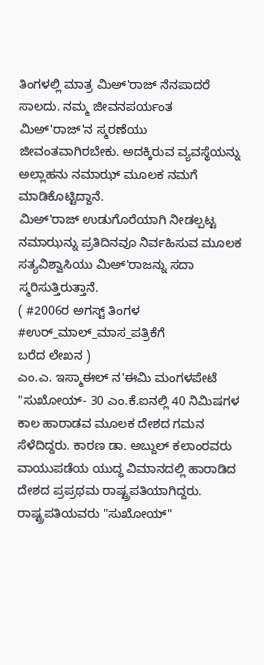ತಿಂಗಳಲ್ಲಿ ಮಾತ್ರ ಮಿಅ್'ರಾಜ್ ನೆನಪಾದರೆ ಸಾಲದು. ನಮ್ಮ ಜೀವನಪರ್ಯಂತ ಮಿಅ್'ರಾಜ್'ನ ಸ್ಮರಣೆಯು ಜೀವಂತವಾಗಿರಬೇಕು. ಅದಕ್ಕಿರುವ ವ್ಯವಸ್ಥೆಯನ್ನು ಅಲ್ಲಾಹನು ನಮಾಝ್ ಮೂಲಕ ನಮಗೆ ಮಾಡಿಕೊಟ್ಟಿದ್ದಾನೆ.
ಮಿಅ್'ರಾಜ್ ಉಡುಗೊರೆಯಾಗಿ ನೀಡಲ್ಪಟ್ಟ ನಮಾಝನ್ನು ಪ್ರತಿದಿನವೂ ನಿರ್ವಹಿಸುವ ಮೂಲಕ ಸತ್ಯವಿಶ್ವಾಸಿಯು ಮಿಅ್'ರಾಜನ್ನು ಸದಾ ಸ್ಮರಿಸುತ್ತಿರುತ್ತಾನೆ.
( #2006ರ ಅಗಸ್ಟ್ ತಿಂಗಳ #ಉರ್_ಮಾಲ್_ಮಾಸ_ಪತ್ರಿಕೆಗೆ
ಬರೆದ ಲೇಖನ )
ಎಂ.ಎ. ಇಸ್ಮಾಈಲ್ ನ'ಈಮಿ ಮಂಗಳಪೇಟೆ
"ಸುಖೋಯ್- 30 ಎಂ.ಕೆ.ಐನಲ್ಲಿ 40 ನಿಮಿಷಗಳ ಕಾಲ ಹಾರಾಡವ ಮೂಲಕ ದೇಶದ ಗಮನ ಸೆಳೆದಿದ್ದರು. ಕಾರಣ ಡಾ. ಅಬ್ದುಲ್ ಕಲಾಂರವರು ವಾಯುಪಡೆಯ ಯುದ್ಧ ವಿಮಾನದಲ್ಲಿ ಹಾರಾಡಿದ ದೇಶದ ಪ್ರಪ್ರಥಮ ರಾಷ್ಟ್ರಪತಿಯಾಗಿದ್ದರು. ರಾಷ್ಟ್ರಪತಿಯವರು "ಸುಖೋಯ್"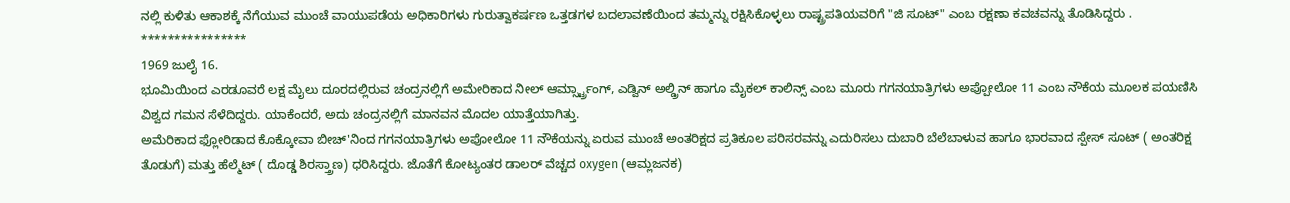ನಲ್ಲಿ ಕುಳಿತು ಆಕಾಶಕ್ಕೆ ನೆಗೆಯುವ ಮುಂಚೆ ವಾಯುಪಡೆಯ ಅಧಿಕಾರಿಗಳು ಗುರುತ್ವಾಕರ್ಷಣ ಒತ್ತಡಗಳ ಬದಲಾವಣೆಯಿಂದ ತಮ್ಮನ್ನು ರಕ್ಷಿಸಿಕೊಳ್ಳಲು ರಾಷ್ಟ್ರಪತಿಯವರಿಗೆ "ಜಿ ಸೂಟ್" ಎಂಬ ರಕ್ಷಣಾ ಕವಚವನ್ನು ತೊಡಿಸಿದ್ದರು .
****************
1969 ಜುಲೈ 16.
ಭೂಮಿಯಿಂದ ಎರಡೂವರೆ ಲಕ್ಷ ಮೈಲು ದೂರದಲ್ಲಿರುವ ಚಂದ್ರನಲ್ಲಿಗೆ ಅಮೇರಿಕಾದ ನೀಲ್ ಆರ್ಮ್ಸ್ಟ್ರಾಂಗ್, ಎಡ್ವಿನ್ ಅಲ್ಡ್ರಿನ್ ಹಾಗೂ ಮೈಕಲ್ ಕಾಲಿನ್ಸ್ ಎಂಬ ಮೂರು ಗಗನಯಾತ್ರಿಗಳು ಅಪ್ಪೋಲೋ 11 ಎಂಬ ನೌಕೆಯ ಮೂಲಕ ಪಯಣಿಸಿ ವಿಶ್ವದ ಗಮನ ಸೆಳೆದಿದ್ದರು. ಯಾಕೆಂದರೆ, ಅದು ಚಂದ್ರನಲ್ಲಿಗೆ ಮಾನವನ ಮೊದಲ ಯಾತ್ತೆಯಾಗಿತ್ತು.
ಅಮೆರಿಕಾದ ಫ್ಲೋರಿಡಾದ ಕೊಕ್ಕೋವಾ ಬೀಚ್'ನಿಂದ ಗಗನಯಾತ್ರಿಗಳು ಅಪೋಲೋ 11 ನೌಕೆಯನ್ನು ಏರುವ ಮುಂಚೆ ಅಂತರಿಕ್ಷದ ಪ್ರತಿಕೂಲ ಪರಿಸರವನ್ನು ಎದುರಿಸಲು ದುಬಾರಿ ಬೆಲೆಬಾಳುವ ಹಾಗೂ ಭಾರವಾದ ಸ್ಪೇಸ್ ಸೂಟ್ ( ಅಂತರಿಕ್ಷ ತೊಡುಗೆ) ಮತ್ತು ಹೆಲ್ಮೆಟ್ ( ದೊಡ್ಡ ಶಿರಸ್ತ್ರಾಣ) ಧರಿಸಿದ್ದರು. ಜೊತೆಗೆ ಕೋಟ್ಯಂತರ ಡಾಲರ್ ವೆಚ್ಚದ oxygen (ಆಮ್ಲಜನಕ)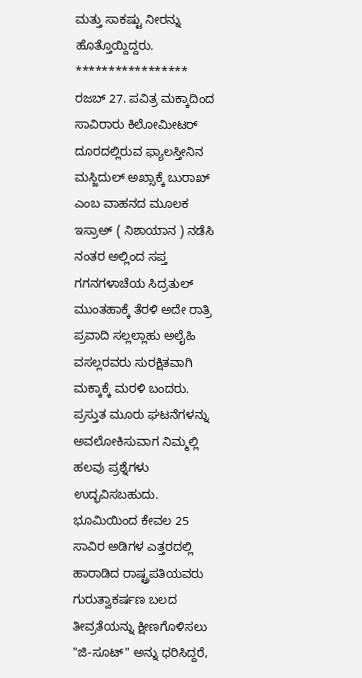ಮತ್ತು ಸಾಕಷ್ಟು ನೀರನ್ನು ಹೊತ್ತೊಯ್ದಿದ್ದರು.
*****************
ರಜಬ್ 27. ಪವಿತ್ರ ಮಕ್ಕಾದಿಂದ ಸಾವಿರಾರು ಕಿಲೋಮೀಟರ್ ದೂರದಲ್ಲಿರುವ ಫ್ಯಾಲಸ್ತೀನಿನ ಮಸ್ಜಿದುಲ್ ಅಖ್ಸಾಕ್ಕೆ ಬುರಾಖ್ ಎಂಬ ವಾಹನದ ಮೂಲಕ ಇಸ್ರಾಅ್ ( ನಿಶಾಯಾನ ) ನಡೆಸಿ ನಂತರ ಅಲ್ಲಿಂದ ಸಪ್ತ ಗಗನಗಳಾಚೆಯ ಸಿದ್ರತುಲ್ ಮುಂತಹಾಕ್ಕೆ ತೆರಳಿ ಅದೇ ರಾತ್ರಿ ಪ್ರವಾದಿ ಸಲ್ಲಲ್ಲಾಹು ಅಲೈಹಿ ವಸಲ್ಲರವರು ಸುರಕ್ಷಿತವಾಗಿ ಮಕ್ಕಾಕ್ಕೆ ಮರಳಿ ಬಂದರು.
ಪ್ರಸ್ತುತ ಮೂರು ಘಟನೆಗಳನ್ನು ಅವಲೋಕಿಸುವಾಗ ನಿಮ್ಮಲ್ಲಿ ಹಲವು ಪ್ರಶ್ನೆಗಳು ಉದ್ಭವಿಸಬಹುದು. ಭೂಮಿಯಿಂದ ಕೇವಲ 25 ಸಾವಿರ ಅಡಿಗಳ ಎತ್ತರದಲ್ಲಿ ಹಾರಾಡಿದ ರಾಷ್ಟ್ರಪತಿಯವರು ಗುರುತ್ವಾಕರ್ಷಣ ಬಲದ ತೀವ್ರತೆಯನ್ನು ಕ್ಷೀಣಗೊಳಿಸಲು "ಜಿ-ಸೂಟ್" ಅನ್ನು ಧರಿಸಿದ್ದರೆ,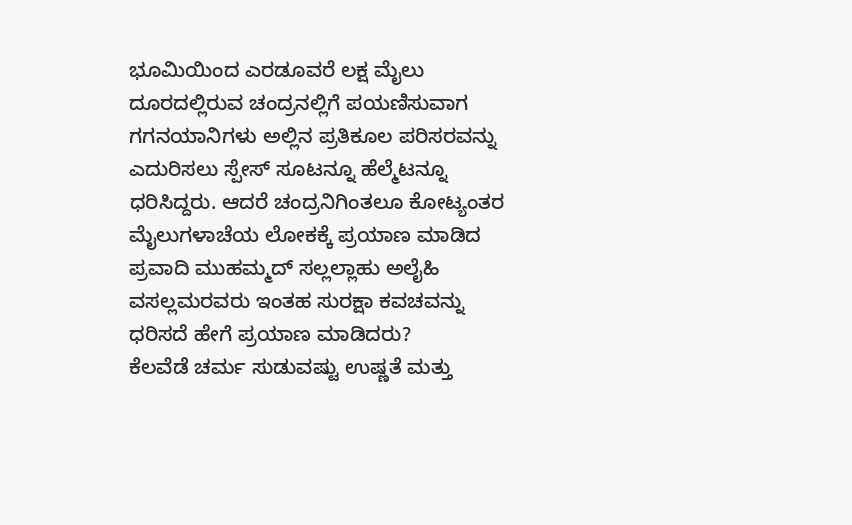ಭೂಮಿಯಿಂದ ಎರಡೂವರೆ ಲಕ್ಷ ಮೈಲು ದೂರದಲ್ಲಿರುವ ಚಂದ್ರನಲ್ಲಿಗೆ ಪಯಣಿಸುವಾಗ ಗಗನಯಾನಿಗಳು ಅಲ್ಲಿನ ಪ್ರತಿಕೂಲ ಪರಿಸರವನ್ನು ಎದುರಿಸಲು ಸ್ಪೇಸ್ ಸೂಟನ್ನೂ ಹೆಲ್ಮೆಟನ್ನೂ ಧರಿಸಿದ್ದರು. ಆದರೆ ಚಂದ್ರನಿಗಿಂತಲೂ ಕೋಟ್ಯಂತರ ಮೈಲುಗಳಾಚೆಯ ಲೋಕಕ್ಕೆ ಪ್ರಯಾಣ ಮಾಡಿದ ಪ್ರವಾದಿ ಮುಹಮ್ಮದ್ ಸಲ್ಲಲ್ಲಾಹು ಅಲೈಹಿ ವಸಲ್ಲಮರವರು ಇಂತಹ ಸುರಕ್ಷಾ ಕವಚವನ್ನು ಧರಿಸದೆ ಹೇಗೆ ಪ್ರಯಾಣ ಮಾಡಿದರು?
ಕೆಲವೆಡೆ ಚರ್ಮ ಸುಡುವಷ್ಟು ಉಷ್ಣತೆ ಮತ್ತು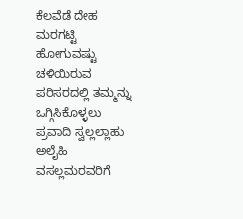ಕೆಲವೆಡೆ ದೇಹ ಮರಗಟ್ಟಿ ಹೋಗುವಷ್ಟು ಚಳಿಯಿರುವ ಪರಿಸರದಲ್ಲಿ ತಮ್ಮನ್ನು ಒಗ್ಗಿಸಿಕೊಳ್ಳಲು ಪ್ರವಾದಿ ಸ್ವಲ್ಲಲ್ಲಾಹು ಅಲೈಹಿ ವಸಲ್ಲಮರವರಿಗೆ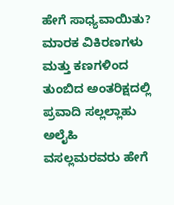ಹೇಗೆ ಸಾಧ್ಯವಾಯಿತು?
ಮಾರಕ ವಿಕಿರಣಗಳು ಮತ್ತು ಕಣಗಳಿಂದ ತುಂಬಿದ ಅಂತರಿಕ್ಷದಲ್ಲಿ ಪ್ರವಾದಿ ಸಲ್ಲಲ್ಲಾಹು ಅಲೈಹಿ
ವಸಲ್ಲಮರವರು ಹೇಗೆ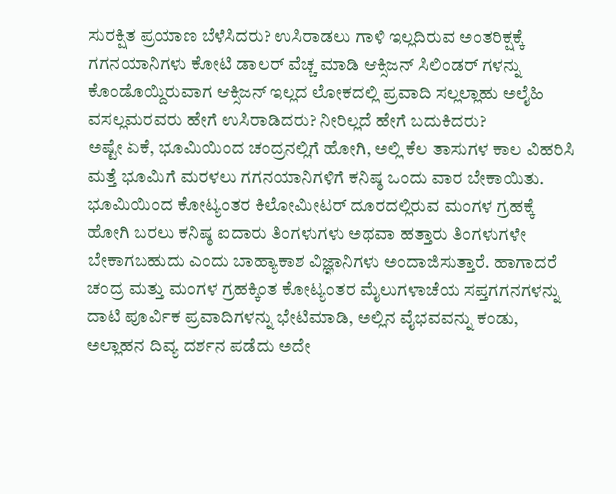ಸುರಕ್ಷಿತ ಪ್ರಯಾಣ ಬೆಳೆಸಿದರು? ಉಸಿರಾಡಲು ಗಾಳಿ ಇಲ್ಲದಿರುವ ಅಂತರಿಕ್ಷಕ್ಕೆ ಗಗನಯಾನಿಗಳು ಕೋಟಿ ಡಾಲರ್ ವೆಚ್ಚ ಮಾಡಿ ಆಕ್ಸಿಜನ್ ಸಿಲಿಂಡರ್ ಗಳನ್ನು ಕೊಂಡೊಯ್ದಿರುವಾಗ ಆಕ್ಸಿಜನ್ ಇಲ್ಲದ ಲೋಕದಲ್ಲಿ ಪ್ರವಾದಿ ಸಲ್ಲಲ್ಲಾಹು ಅಲೈಹಿ ವಸಲ್ಲಮರವರು ಹೇಗೆ ಉಸಿರಾಡಿದರು? ನೀರಿಲ್ಲದೆ ಹೇಗೆ ಬದುಕಿದರು?
ಅಷ್ಟೇ ಏಕೆ, ಭೂಮಿಯಿಂದ ಚಂದ್ರನಲ್ಲಿಗೆ ಹೋಗಿ, ಅಲ್ಲಿ ಕೆಲ ತಾಸುಗಳ ಕಾಲ ವಿಹರಿಸಿ ಮತ್ತೆ ಭೂಮಿಗೆ ಮರಳಲು ಗಗನಯಾನಿಗಳಿಗೆ ಕನಿಷ್ಠ ಒಂದು ವಾರ ಬೇಕಾಯಿತು. ಭೂಮಿಯಿಂದ ಕೋಟ್ಯಂತರ ಕಿಲೋಮೀಟರ್ ದೂರದಲ್ಲಿರುವ ಮಂಗಳ ಗ್ರಹಕ್ಕೆ ಹೋಗಿ ಬರಲು ಕನಿಷ್ಠ ಐದಾರು ತಿಂಗಳುಗಳು ಅಥವಾ ಹತ್ತಾರು ತಿಂಗಳುಗಳೇ ಬೇಕಾಗಬಹುದು ಎಂದು ಬಾಹ್ಯಾಕಾಶ ವಿಜ್ಞಾನಿಗಳು ಅಂದಾಜಿಸುತ್ತಾರೆ. ಹಾಗಾದರೆ ಚಂದ್ರ ಮತ್ತು ಮಂಗಳ ಗ್ರಹಕ್ಕಿಂತ ಕೋಟ್ಯಂತರ ಮೈಲುಗಳಾಚೆಯ ಸಪ್ತಗಗನಗಳನ್ನು ದಾಟಿ ಪೂರ್ವಿಕ ಪ್ರವಾದಿಗಳನ್ನು ಭೇಟಿಮಾಡಿ, ಅಲ್ಲಿನ ವೈಭವವನ್ನು ಕಂಡು, ಅಲ್ಲಾಹನ ದಿವ್ಯ ದರ್ಶನ ಪಡೆದು ಅದೇ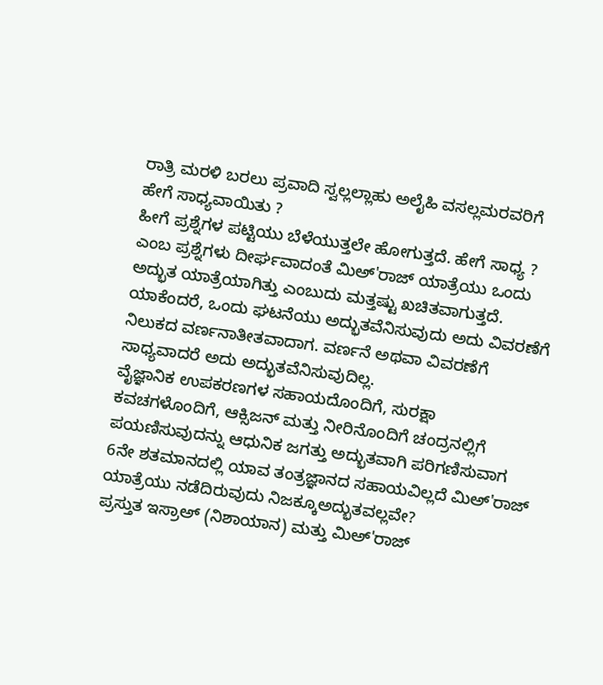ರಾತ್ರಿ ಮರಳಿ ಬರಲು ಪ್ರವಾದಿ ಸ್ವಲ್ಲಲ್ಲಾಹು ಅಲೈಹಿ ವಸಲ್ಲಮರವರಿಗೆ ಹೇಗೆ ಸಾಧ್ಯವಾಯಿತು ?
ಹೀಗೆ ಪ್ರಶ್ನೆಗಳ ಪಟ್ಟಿಯು ಬೆಳೆಯುತ್ತಲೇ ಹೋಗುತ್ತದೆ. ಹೇಗೆ ಸಾಧ್ಯ ? ಎಂಬ ಪ್ರಶ್ನೆಗಳು ದೀರ್ಘವಾದಂತೆ ಮಿಅ್'ರಾಜ್ ಯಾತ್ರೆಯು ಒಂದು ಅದ್ಭುತ ಯಾತ್ರೆಯಾಗಿತ್ತು ಎಂಬುದು ಮತ್ತಷ್ಟು ಖಚಿತವಾಗುತ್ತದೆ. ಯಾಕೆಂದರೆ, ಒಂದು ಘಟನೆಯು ಅದ್ಭುತವೆನಿಸುವುದು ಅದು ವಿವರಣೆಗೆ ನಿಲುಕದ ವರ್ಣನಾತೀತವಾದಾಗ. ವರ್ಣನೆ ಅಥವಾ ವಿವರಣೆಗೆ ಸಾಧ್ಯವಾದರೆ ಅದು ಅದ್ಭುತವೆನಿಸುವುದಿಲ್ಲ.
ವೈಜ್ಞಾನಿಕ ಉಪಕರಣಗಳ ಸಹಾಯದೊಂದಿಗೆ, ಸುರಕ್ಷಾ ಕವಚಗಳೊಂದಿಗೆ, ಆಕ್ಸಿಜನ್ ಮತ್ತು ನೀರಿನೊಂದಿಗೆ ಚಂದ್ರನಲ್ಲಿಗೆ ಪಯಣಿಸುವುದನ್ನು ಆಧುನಿಕ ಜಗತ್ತು ಅದ್ಭುತವಾಗಿ ಪರಿಗಣಿಸುವಾಗ 6ನೇ ಶತಮಾನದಲ್ಲಿ ಯಾವ ತಂತ್ರಜ್ಞಾನದ ಸಹಾಯವಿಲ್ಲದೆ ಮಿಅ್'ರಾಜ್ ಯಾತ್ರೆಯು ನಡೆದಿರುವುದು ನಿಜಕ್ಕೂಅದ್ಭುತವಲ್ಲವೇ?
ಪ್ರಸ್ತುತ ಇಸ್ರಾಅ್ (ನಿಶಾಯಾನ) ಮತ್ತು ಮಿಅ್'ರಾಜ್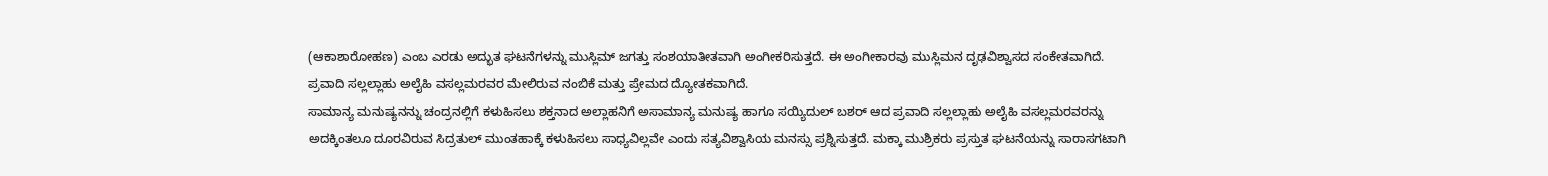(ಆಕಾಶಾರೋಹಣ) ಎಂಬ ಎರಡು ಅದ್ಭುತ ಘಟನೆಗಳನ್ನು ಮುಸ್ಲಿಮ್ ಜಗತ್ತು ಸಂಶಯಾತೀತವಾಗಿ ಅಂಗೀಕರಿಸುತ್ತದೆ. ಈ ಅಂಗೀಕಾರವು ಮುಸ್ಲಿಮನ ದೃಢವಿಶ್ವಾಸದ ಸಂಕೇತವಾಗಿದೆ. ಪ್ರವಾದಿ ಸಲ್ಲಲ್ಲಾಹು ಅಲೈಹಿ ವಸಲ್ಲಮರವರ ಮೇಲಿರುವ ನಂಬಿಕೆ ಮತ್ತು ಪ್ರೇಮದ ದ್ಯೋತಕವಾಗಿದೆ.
ಸಾಮಾನ್ಯ ಮನುಷ್ಯನನ್ನು ಚಂದ್ರನಲ್ಲಿಗೆ ಕಳುಹಿಸಲು ಶಕ್ತನಾದ ಅಲ್ಲಾಹನಿಗೆ ಅಸಾಮಾನ್ಯ ಮನುಷ್ಯ ಹಾಗೂ ಸಯ್ಯಿದುಲ್ ಬಶರ್ ಆದ ಪ್ರವಾದಿ ಸಲ್ಲಲ್ಲಾಹು ಅಲೈಹಿ ವಸಲ್ಲಮರವರನ್ನು ಅದಕ್ಕಿಂತಲೂ ದೂರವಿರುವ ಸಿದ್ರತುಲ್ ಮುಂತಹಾಕ್ಕೆ ಕಳುಹಿಸಲು ಸಾಧ್ಯವಿಲ್ಲವೇ ಎಂದು ಸತ್ಯವಿಶ್ವಾಸಿಯ ಮನಸ್ಸು ಪ್ರಶ್ನಿಸುತ್ತದೆ. ಮಕ್ಕಾ ಮುಶ್ರಿಕರು ಪ್ರಸ್ತುತ ಘಟನೆಯನ್ನು ಸಾರಾಸಗಟಾಗಿ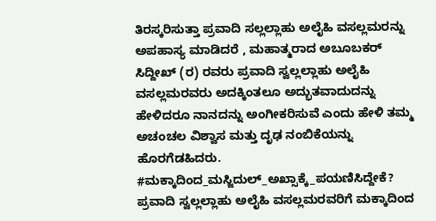ತಿರಸ್ಕರಿಸುತ್ತಾ ಪ್ರವಾದಿ ಸಲ್ಲಲ್ಲಾಹು ಅಲೈಹಿ ವಸಲ್ಲಮರನ್ನು ಅಪಹಾಸ್ಯ ಮಾಡಿದರೆ , ಮಹಾತ್ಮರಾದ ಅಬೂಬಕರ್ ಸಿದ್ದೀಖ್ (ರ) ರವರು ಪ್ರವಾದಿ ಸ್ವಲ್ಲಲ್ಲಾಹು ಅಲೈಹಿ ವಸಲ್ಲಮರವರು ಅದಕ್ಕಿಂತಲೂ ಅದ್ಭುತವಾದುದನ್ನು ಹೇಳಿದರೂ ನಾನದನ್ನು ಅಂಗೀಕರಿಸುವೆ ಎಂದು ಹೇಳಿ ತಮ್ಮ ಅಚಂಚಲ ವಿಶ್ವಾಸ ಮತ್ತು ದೃಢ ನಂಬಿಕೆಯನ್ನು ಹೊರಗೆಡಹಿದರು.
#ಮಕ್ಕಾದಿಂದ_ಮಸ್ಜಿದುಲ್_ಅಖ್ಸಾಕ್ಕೆ_ಪಯಣಿಸಿದ್ದೇಕೆ?
ಪ್ರವಾದಿ ಸ್ವಲ್ಲಲ್ಲಾಹು ಅಲೈಹಿ ವಸಲ್ಲಮರವರಿಗೆ ಮಕ್ಕಾದಿಂದ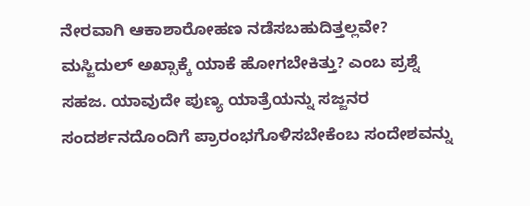ನೇರವಾಗಿ ಆಕಾಶಾರೋಹಣ ನಡೆಸಬಹುದಿತ್ತಲ್ಲವೇ? ಮಸ್ಜಿದುಲ್ ಅಖ್ಸಾಕ್ಕೆ ಯಾಕೆ ಹೋಗಬೇಕಿತ್ತು? ಎಂಬ ಪ್ರಶ್ನೆ ಸಹಜ. ಯಾವುದೇ ಪುಣ್ಯ ಯಾತ್ರೆಯನ್ನು ಸಜ್ಜನರ ಸಂದರ್ಶನದೊಂದಿಗೆ ಪ್ರಾರಂಭಗೊಳಿಸಬೇಕೆಂಬ ಸಂದೇಶವನ್ನು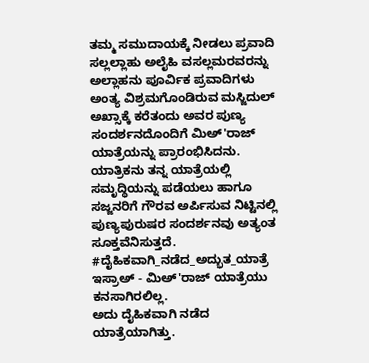ತಮ್ಮ ಸಮುದಾಯಕ್ಕೆ ನೀಡಲು ಪ್ರವಾದಿ ಸಲ್ಲಲ್ಲಾಹು ಅಲೈಹಿ ವಸಲ್ಲಮರವರನ್ನು ಅಲ್ಲಾಹನು ಪೂರ್ವಿಕ ಪ್ರವಾದಿಗಳು ಅಂತ್ಯ ವಿಶ್ರಮಗೊಂಡಿರುವ ಮಸ್ಜಿದುಲ್ ಅಖ್ಸಾಕ್ಕೆ ಕರೆತಂದು ಅವರ ಪುಣ್ಯ ಸಂದರ್ಶನದೊಂದಿಗೆ ಮಿಅ್'ರಾಜ್ ಯಾತ್ರೆಯನ್ನು ಪ್ರಾರಂಭಿಸಿದನು. ಯಾತ್ರಿಕನು ತನ್ನ ಯಾತ್ರೆಯಲ್ಲಿ ಸಮೃದ್ಧಿಯನ್ನು ಪಡೆಯಲು ಹಾಗೂ ಸಜ್ಜನರಿಗೆ ಗೌರವ ಅರ್ಪಿಸುವ ನಿಟ್ಟಿನಲ್ಲಿ ಪುಣ್ಯಪುರುಷರ ಸಂದರ್ಶನವು ಅತ್ಯಂತ ಸೂಕ್ತವೆನಿಸುತ್ತದೆ.
#ದೈಹಿಕವಾಗಿ_ನಡೆದ_ಅದ್ಭುತ_ಯಾತ್ರೆ
ಇಸ್ರಾಅ್ - ಮಿಅ್'ರಾಜ್ ಯಾತ್ರೆಯು ಕನಸಾಗಿರಲಿಲ್ಲ.
ಅದು ದೈಹಿಕವಾಗಿ ನಡೆದ ಯಾತ್ರೆಯಾಗಿತ್ತು.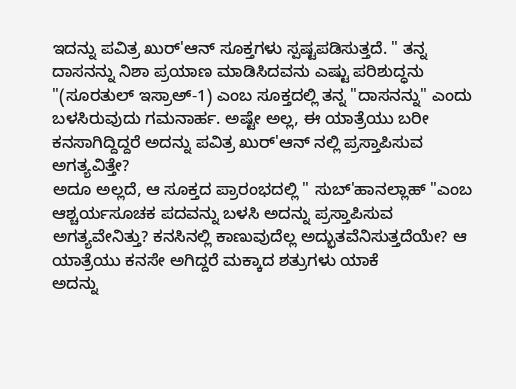ಇದನ್ನು ಪವಿತ್ರ ಖುರ್'ಆನ್ ಸೂಕ್ತಗಳು ಸ್ಪಷ್ಟಪಡಿಸುತ್ತದೆ. " ತನ್ನ ದಾಸನನ್ನು ನಿಶಾ ಪ್ರಯಾಣ ಮಾಡಿಸಿದವನು ಎಷ್ಟು ಪರಿಶುದ್ಧನು "(ಸೂರತುಲ್ ಇಸ್ರಾಅ್-1) ಎಂಬ ಸೂಕ್ತದಲ್ಲಿ ತನ್ನ "ದಾಸನನ್ನು" ಎಂದು ಬಳಸಿರುವುದು ಗಮನಾರ್ಹ. ಅಷ್ಟೇ ಅಲ್ಲ, ಈ ಯಾತ್ರೆಯು ಬರೀ ಕನಸಾಗಿದ್ದಿದ್ದರೆ ಅದನ್ನು ಪವಿತ್ರ ಖುರ್'ಆನ್ ನಲ್ಲಿ ಪ್ರಸ್ತಾಪಿಸುವ ಅಗತ್ಯವಿತ್ತೇ?
ಅದೂ ಅಲ್ಲದೆ, ಆ ಸೂಕ್ತದ ಪ್ರಾರಂಭದಲ್ಲಿ " ಸುಬ್'ಹಾನಲ್ಲಾಹ್ "ಎಂಬ ಆಶ್ಚರ್ಯಸೂಚಕ ಪದವನ್ನು ಬಳಸಿ ಅದನ್ನು ಪ್ರಸ್ತಾಪಿಸುವ ಅಗತ್ಯವೇನಿತ್ತು? ಕನಸಿನಲ್ಲಿ ಕಾಣುವುದೆಲ್ಲ ಅದ್ಭುತವೆನಿಸುತ್ತದೆಯೇ? ಆ ಯಾತ್ರೆಯು ಕನಸೇ ಅಗಿದ್ದರೆ ಮಕ್ಕಾದ ಶತ್ರುಗಳು ಯಾಕೆ
ಅದನ್ನು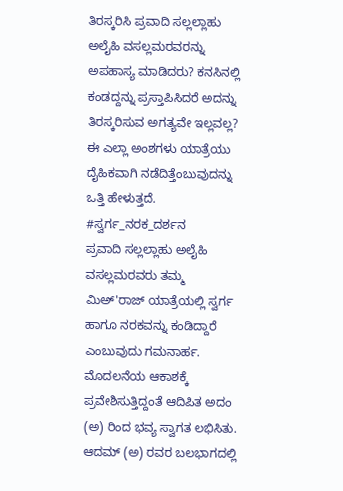ತಿರಸ್ಕರಿಸಿ ಪ್ರವಾದಿ ಸಲ್ಲಲ್ಲಾಹು ಅಲೈಹಿ ವಸಲ್ಲಮರವರನ್ನು ಅಪಹಾಸ್ಯ ಮಾಡಿದರು? ಕನಸಿನಲ್ಲಿ ಕಂಡದ್ದನ್ನು ಪ್ರಸ್ತಾಪಿಸಿದರೆ ಅದನ್ನು ತಿರಸ್ಕರಿಸುವ ಅಗತ್ಯವೇ ಇಲ್ಲವಲ್ಲ? ಈ ಎಲ್ಲಾ ಅಂಶಗಳು ಯಾತ್ರೆಯು ದೈಹಿಕವಾಗಿ ನಡೆದಿತ್ತೆಂಬುವುದನ್ನು ಒತ್ತಿ ಹೇಳುತ್ತದೆ.
#ಸ್ವರ್ಗ_ನರಕ_ದರ್ಶನ
ಪ್ರವಾದಿ ಸಲ್ಲಲ್ಲಾಹು ಅಲೈಹಿ ವಸಲ್ಲಮರವರು ತಮ್ಮ ಮಿಅ್'ರಾಜ್ ಯಾತ್ರೆಯಲ್ಲಿ ಸ್ವರ್ಗ ಹಾಗೂ ನರಕವನ್ನು ಕಂಡಿದ್ದಾರೆ ಎಂಬುವುದು ಗಮನಾರ್ಹ. ಮೊದಲನೆಯ ಆಕಾಶಕ್ಕೆ ಪ್ರವೇಶಿಸುತ್ತಿದ್ದಂತೆ ಆದಿಪಿತ ಅದಂ (ಅ) ರಿಂದ ಭವ್ಯ ಸ್ವಾಗತ ಲಭಿಸಿತು. ಆದಮ್ (ಅ) ರವರ ಬಲಭಾಗದಲ್ಲಿ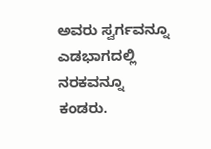ಅವರು ಸ್ವರ್ಗವನ್ನೂ ಎಡಭಾಗದಲ್ಲಿ ನರಕವನ್ನೂ ಕಂಡರು.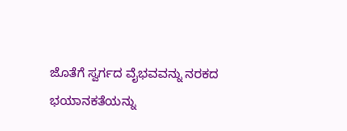ಜೊತೆಗೆ ಸ್ವರ್ಗದ ವೈಭವವನ್ನು ನರಕದ ಭಯಾನಕತೆಯನ್ನು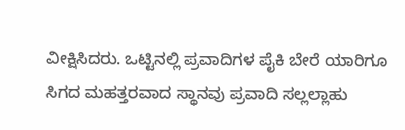ವೀಕ್ಷಿಸಿದರು. ಒಟ್ಟಿನಲ್ಲಿ ಪ್ರವಾದಿಗಳ ಪೈಕಿ ಬೇರೆ ಯಾರಿಗೂ ಸಿಗದ ಮಹತ್ತರವಾದ ಸ್ಥಾನವು ಪ್ರವಾದಿ ಸಲ್ಲಲ್ಲಾಹು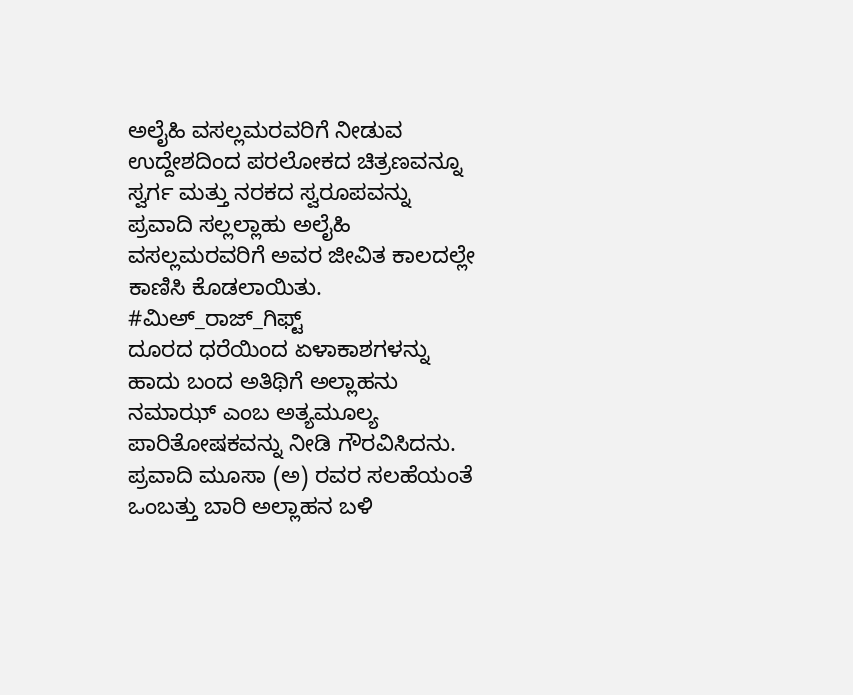ಅಲೈಹಿ ವಸಲ್ಲಮರವರಿಗೆ ನೀಡುವ ಉದ್ದೇಶದಿಂದ ಪರಲೋಕದ ಚಿತ್ರಣವನ್ನೂ ಸ್ವರ್ಗ ಮತ್ತು ನರಕದ ಸ್ವರೂಪವನ್ನು ಪ್ರವಾದಿ ಸಲ್ಲಲ್ಲಾಹು ಅಲೈಹಿ ವಸಲ್ಲಮರವರಿಗೆ ಅವರ ಜೀವಿತ ಕಾಲದಲ್ಲೇ ಕಾಣಿಸಿ ಕೊಡಲಾಯಿತು.
#ಮಿಅ್_ರಾಜ್_ಗಿಫ್ಟ್
ದೂರದ ಧರೆಯಿಂದ ಏಳಾಕಾಶಗಳನ್ನು ಹಾದು ಬಂದ ಅತಿಥಿಗೆ ಅಲ್ಲಾಹನು ನಮಾಝ್ ಎಂಬ ಅತ್ಯಮೂಲ್ಯ ಪಾರಿತೋಷಕವನ್ನು ನೀಡಿ ಗೌರವಿಸಿದನು. ಪ್ರವಾದಿ ಮೂಸಾ (ಅ) ರವರ ಸಲಹೆಯಂತೆ ಒಂಬತ್ತು ಬಾರಿ ಅಲ್ಲಾಹನ ಬಳಿ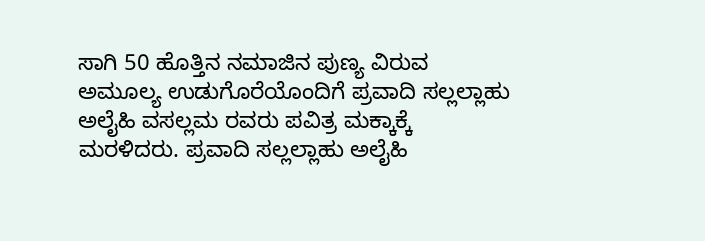ಸಾಗಿ 50 ಹೊತ್ತಿನ ನಮಾಜಿನ ಪುಣ್ಯ ವಿರುವ ಅಮೂಲ್ಯ ಉಡುಗೊರೆಯೊಂದಿಗೆ ಪ್ರವಾದಿ ಸಲ್ಲಲ್ಲಾಹು ಅಲೈಹಿ ವಸಲ್ಲಮ ರವರು ಪವಿತ್ರ ಮಕ್ಕಾಕ್ಕೆ
ಮರಳಿದರು. ಪ್ರವಾದಿ ಸಲ್ಲಲ್ಲಾಹು ಅಲೈಹಿ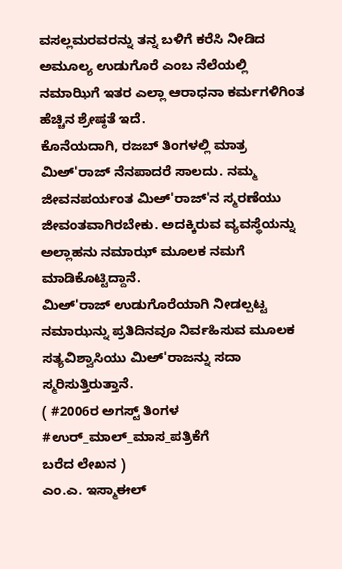ವಸಲ್ಲಮರವರನ್ನು ತನ್ನ ಬಳಿಗೆ ಕರೆಸಿ ನೀಡಿದ ಅಮೂಲ್ಯ ಉಡುಗೊರೆ ಎಂಬ ನೆಲೆಯಲ್ಲಿ ನಮಾಝಿಗೆ ಇತರ ಎಲ್ಲಾ ಆರಾಧನಾ ಕರ್ಮಗಳಿಗಿಂತ ಹೆಚ್ಚಿನ ಶ್ರೇಷ್ಠತೆ ಇದೆ.
ಕೊನೆಯದಾಗಿ, ರಜಬ್ ತಿಂಗಳಲ್ಲಿ ಮಾತ್ರ ಮಿಅ್'ರಾಜ್ ನೆನಪಾದರೆ ಸಾಲದು. ನಮ್ಮ ಜೀವನಪರ್ಯಂತ ಮಿಅ್'ರಾಜ್'ನ ಸ್ಮರಣೆಯು ಜೀವಂತವಾಗಿರಬೇಕು. ಅದಕ್ಕಿರುವ ವ್ಯವಸ್ಥೆಯನ್ನು ಅಲ್ಲಾಹನು ನಮಾಝ್ ಮೂಲಕ ನಮಗೆ ಮಾಡಿಕೊಟ್ಟಿದ್ದಾನೆ.
ಮಿಅ್'ರಾಜ್ ಉಡುಗೊರೆಯಾಗಿ ನೀಡಲ್ಪಟ್ಟ ನಮಾಝನ್ನು ಪ್ರತಿದಿನವೂ ನಿರ್ವಹಿಸುವ ಮೂಲಕ ಸತ್ಯವಿಶ್ವಾಸಿಯು ಮಿಅ್'ರಾಜನ್ನು ಸದಾ ಸ್ಮರಿಸುತ್ತಿರುತ್ತಾನೆ.
( #2006ರ ಅಗಸ್ಟ್ ತಿಂಗಳ #ಉರ್_ಮಾಲ್_ಮಾಸ_ಪತ್ರಿಕೆಗೆ
ಬರೆದ ಲೇಖನ )
ಎಂ.ಎ. ಇಸ್ಮಾಈಲ್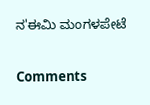ನ'ಈಮಿ ಮಂಗಳಪೇಟೆ

Comments